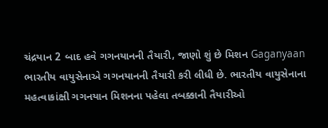ચંદ્રયાન 2 બાદ હવે ગગનયાનની તૈયારી, જાણો શું છે મિશન Gaganyaan
ભારતીય વાયુસેનાએ ગગનયાનની તૈયારી કરી લીધી છે. ભારતીય વાયુસેનાના મહત્વાકાંક્ષી ગગનયાન મિશનના પહેલા તબક્કાની તૈયારીઓ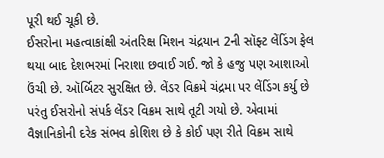પૂરી થઈ ચૂકી છે.
ઈસરોના મહત્વાકાંક્ષી અંતરિક્ષ મિશન ચંદ્રયાન 2ની સૉફ્ટ લેંડિંગ ફેલ થયા બાદ દેશભરમાં નિરાશા છવાઈ ગઈ. જો કે હજુ પણ આશાઓ ઉંચી છે. ઑર્બિટર સુરક્ષિત છે. લેંડર વિક્રમે ચંદ્રમા પર લેંડિંગ કર્યુ છે પરંતુ ઈસરોનો સંપર્ક લેંડર વિક્રમ સાથે તૂટી ગયો છે. એવામાં વૈજ્ઞાનિકોની દરેક સંભવ કોશિશ છે કે કોઈ પણ રીતે વિક્રમ સાથે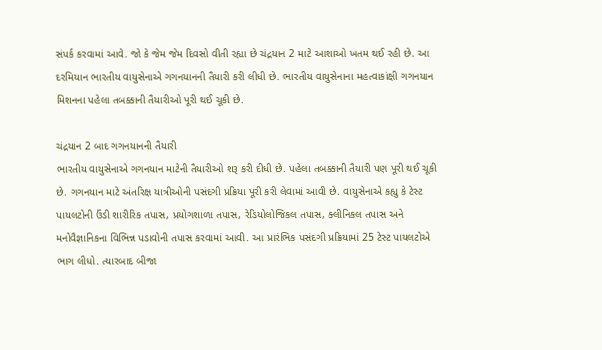સંપર્ક કરવામાં આવે. જો કે જેમ જેમ દિવસો વીતી રહ્યા છે ચંદ્રયાન 2 માટે આશાઓ ખતમ થઈ રહી છે. આ દરમિયાન ભારતીય વાયુસેનાએ ગગનયાનની તૈયારી કરી લીધી છે. ભારતીય વાયુસેનાના મહત્વાકાંક્ષી ગગનયાન મિશનના પહેલા તબક્કાની તૈયારીઓ પૂરી થઈ ચૂકી છે.

ચંદ્રયાન 2 બાદ ગગનયાનની તૈયારી
ભારતીય વાયુસેનાએ ગગનયાન માટેની તૈયારીઓ શરૂ કરી દીધી છે. પહેલા તબક્કાની તૈયારી પણ પૂરી થઈ ચૂકી છે. ગગનયાન માટે અંતરિક્ષ યાત્રીઓની પસંદગી પ્રક્રિયા પૂરી કરી લેવામાં આવી છે. વાયુસેનાએ કહ્યુ કે ટેસ્ટ પાયલટોની ઉંડી શારીરિક તપાસ, પ્રયોગશાળા તપાસ, રેડિયોલોજિકલ તપાસ, ક્લીનિકલ તપાસ અને મનોવૈજ્ઞાનિકના વિભિન્ન પડાવોની તપાસ કરવામાં આવી. આ પ્રારંભિક પસંદગી પ્રક્રિયામાં 25 ટેસ્ટ પાયલટોએ ભાગ લીધો. ત્યારબાદ બીજા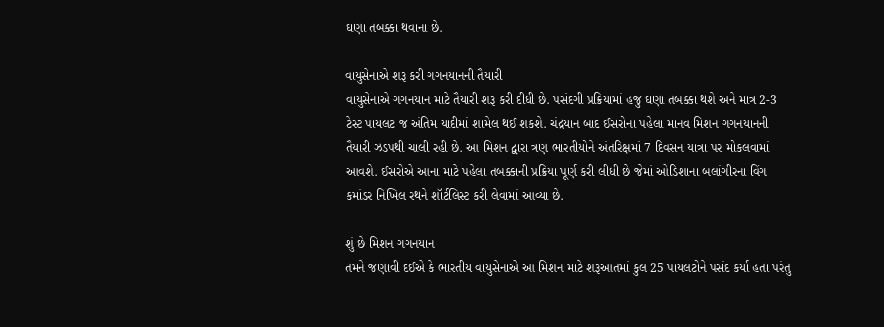ઘણા તબક્કા થવાના છે.

વાયુસેનાએ શરૂ કરી ગગનયાનની તૈયારી
વાયુસેનાએ ગગનયાન માટે તૈયારી શરૂ કરી દીધી છે. પસંદગી પ્રક્રિયામાં હજુ ઘણા તબક્કા થશે અને માત્ર 2-3 ટેસ્ટ પાયલટ જ અંતિમ યાદીમાં શામેલ થઈ શકશે. ચંદ્રયાન બાદ ઈસરોના પહેલા માનવ મિશન ગગનયાનની તૈયારી ઝડપથી ચાલી રહી છે. આ મિશન દ્વારા ત્રણ ભારતીયોને અંતરિક્ષમાં 7 દિવસન યાત્રા પર મોકલવામાં આવશે. ઈસરોએ આના માટે પહેલા તબક્કાની પ્રક્રિયા પૂર્ણ કરી લીધી છે જેમાં ઓડિશાના બલાંગીરના વિંગ કમાંડર નિખિલ રથને શૉર્ટલિસ્ટ કરી લેવામાં આવ્યા છે.

શું છે મિશન ગગનયાન
તમને જણાવી દઈએ કે ભારતીય વાયુસેનાએ આ મિશન માટે શરૂઆતમાં કુલ 25 પાયલટોને પસંદ કર્યા હતા પરંતુ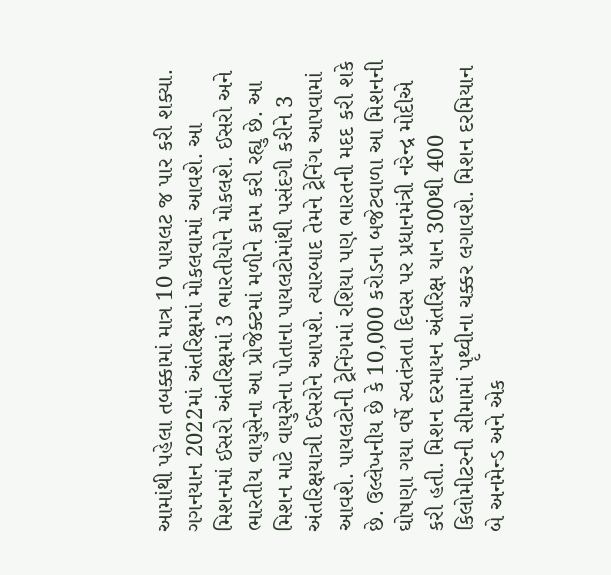આમાંથી પહેલા તબક્કામાં માત્ર 10 પાયલટ જ પાર કરી શક્યા. ગગનયાન 2022માં અંતરિક્ષમાં મોકલવામાં આવશે. આ મિશનમાં ઈસરો અંતરિક્ષમાં 3 ભારતીયોને મોકલશે. ઈસરો અને ભારતીય વાયુસેના આ પ્રોજેક્ટમાં મળીને કામ કરી રહ્યુ છે. આ મિશન માટે વાયુસેના પોતાના પાયલટોમાંથી પસંદગી કરીને 3 અંતરિક્ષયાત્રી ઈસરોને આપશે. ત્યારબાદ તેમને ટ્રેનિંગ આપવામાં આવશે. પાયલટોની ટ્રેનિંગમાં રશિયા પણ ભારતની મદદ કરી શકે છે. ઉલ્લેખનીય છે કે 10,000 કરોડના બજેટવાળા આ મિશનની ઘોષણા ગયા વર્ષે સ્વતંત્રતા દિવસ પર પ્રધાનમંત્રી નરેન્દ્ર મોદીએ કરી હતી. મિશન દરમાયન અંતરિક્ષ યાન 300થી 400 કિલોમીટરની સીમામાં પૃથ્વીના ચક્કર લગાવશે. મિશન દરમિયાન બે અનમેન્ડ અને એક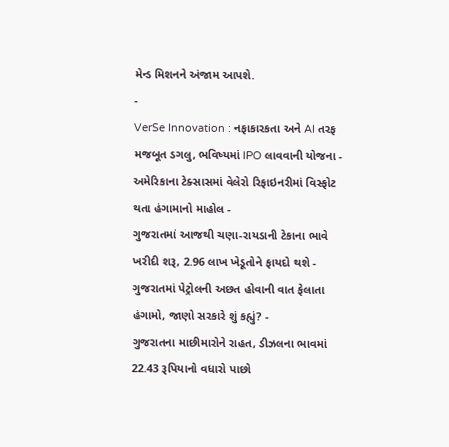મેન્ડ મિશનને અંજામ આપશે.
-
VerSe Innovation : નફાકારકતા અને AI તરફ મજબૂત ડગલુ, ભવિષ્યમાં IPO લાવવાની યોજના -
અમેરિકાના ટેક્સાસમાં વેલેરો રિફાઇનરીમાં વિસ્ફોટ થતા હંગામાનો માહોલ -
ગુજરાતમાં આજથી ચણા-રાયડાની ટેકાના ભાવે ખરીદી શરૂ, 2.96 લાખ ખેડૂતોને ફાયદો થશે -
ગુજરાતમાં પેટ્રોલની અછત હોવાની વાત ફેલાતા હંગામો, જાણો સરકારે શું કહ્યું? -
ગુજરાતના માછીમારોને રાહત, ડીઝલના ભાવમાં 22.43 રૂપિયાનો વધારો પાછો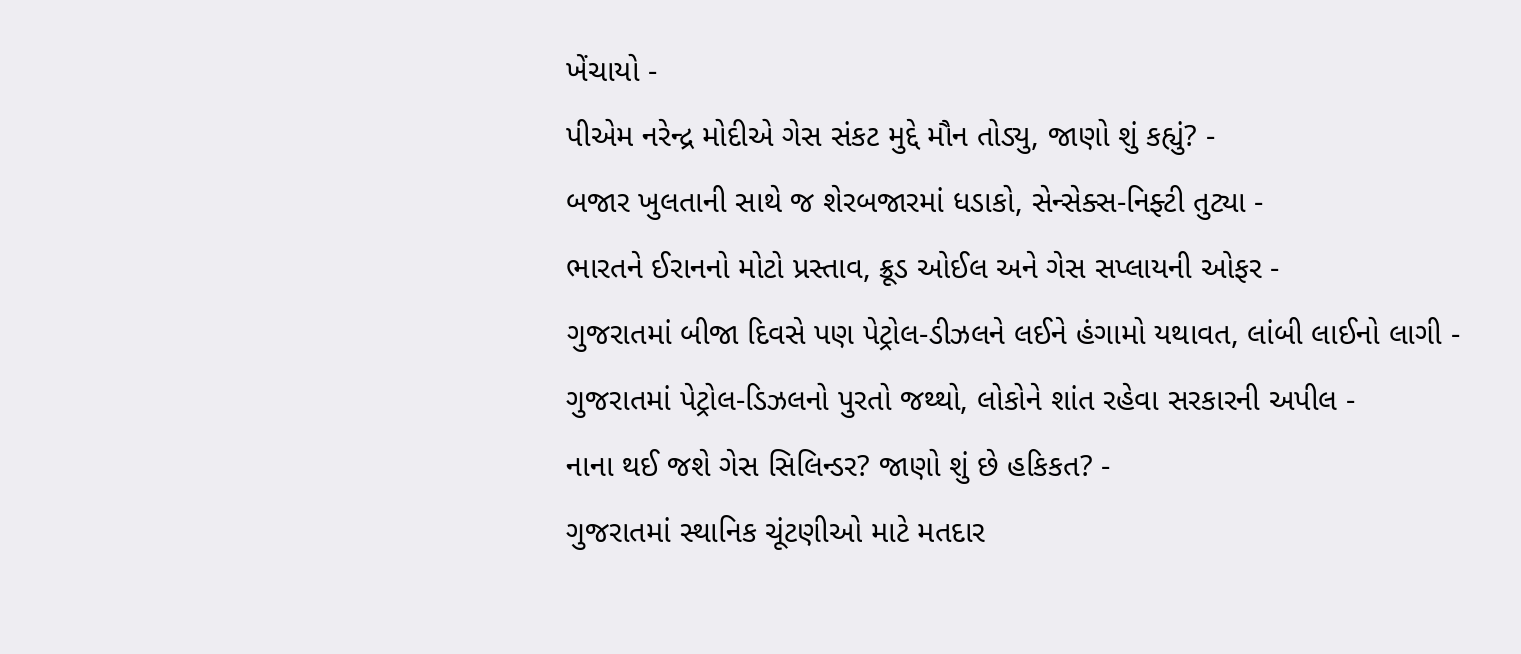ખેંચાયો -
પીએમ નરેન્દ્ર મોદીએ ગેસ સંકટ મુદ્દે મૌન તોડ્યુ, જાણો શું કહ્યું? -
બજાર ખુલતાની સાથે જ શેરબજારમાં ધડાકો, સેન્સેક્સ-નિફ્ટી તુટ્યા -
ભારતને ઈરાનનો મોટો પ્રસ્તાવ, ક્રૂડ ઓઈલ અને ગેસ સપ્લાયની ઓફર -
ગુજરાતમાં બીજા દિવસે પણ પેટ્રોલ-ડીઝલને લઈને હંગામો યથાવત, લાંબી લાઈનો લાગી -
ગુજરાતમાં પેટ્રોલ-ડિઝલનો પુરતો જથ્થો, લોકોને શાંત રહેવા સરકારની અપીલ -
નાના થઈ જશે ગેસ સિલિન્ડર? જાણો શું છે હકિકત? -
ગુજરાતમાં સ્થાનિક ચૂંટણીઓ માટે મતદાર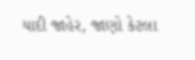યાદી જાહેર, જાણો કેટલા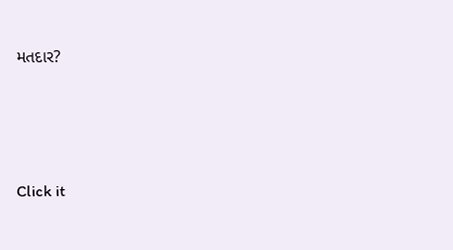મતદાર?






Click it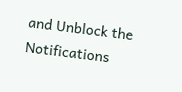and Unblock the Notifications